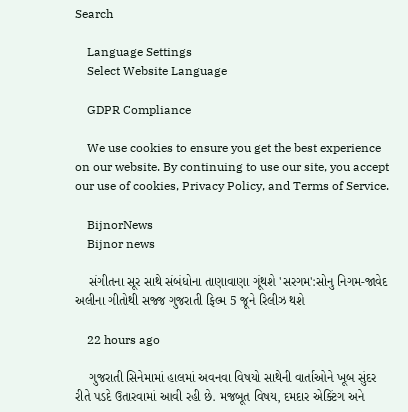Search

    Language Settings
    Select Website Language

    GDPR Compliance

    We use cookies to ensure you get the best experience on our website. By continuing to use our site, you accept our use of cookies, Privacy Policy, and Terms of Service.

    BijnorNews
    Bijnor news

    સંગીતના સૂર સાથે સંબંધોના તાણાવાણા ગૂંથશે 'સરગમ':સોનુ નિગમ-જાવેદ અલીના ગીતોથી સજ્જ ગુજરાતી ફિલ્મ 5 જૂને રિલીઝ થશે

    22 hours ago

    ગુજરાતી સિનેમામાં હાલમાં અવનવા વિષયો સાથેની વાર્તાઓને ખૂબ સુંદર રીતે પડદે ઉતારવામાં આવી રહી છે. મજબૂત વિષય, દમદાર એક્ટિંગ અને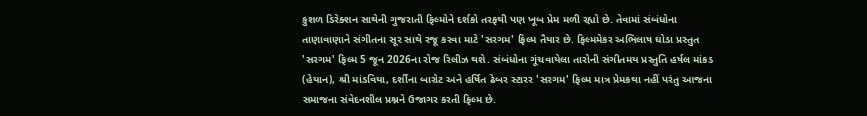કુશળ ડિરેક્શન સાથેની ગુજરાતી ફિલ્મોને દર્શકો તરફથી પણ ખૂબ પ્રેમ મળી રહ્યો છે. તેવામાં સંબંધોના તાણાવાણાને સંગીતના સૂર સાથે રજૂ કરવા માટે 'સરગમ' ફિલ્મ તૈયાર છે. ફિલ્મમેકર અભિલાષ ઘોડા પ્રસ્તુત 'સરગમ' ફિલ્મ 5 જૂન 2026ના રોજ રિલીઝ થશે. સંબંધોના ગૂંચવાયેલા તારોની સંગીતમય પ્રસ્તુતિ હર્ષલ માંકડ (હેયાન), શ્રી માંડવિયા, દર્શીના બારોટ અને હર્ષિત ઢેબર સ્ટારર 'સરગમ' ફિલ્મ માત્ર પ્રેમકથા નહીં પરંતુ આજના સમાજના સંવેદનશીલ પ્રશ્નને ઉજાગર કરતી ફિલ્મ છે.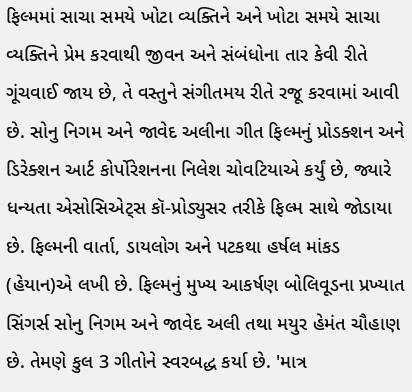ફિલ્મમાં સાચા સમયે ખોટા વ્યક્તિને અને ખોટા સમયે સાચા વ્યક્તિને પ્રેમ કરવાથી જીવન અને સંબંધોના તાર કેવી રીતે ગૂંચવાઈ જાય છે, તે વસ્તુને સંગીતમય રીતે રજૂ કરવામાં આવી છે. સોનુ નિગમ અને જાવેદ અલીના ગીત ફિલ્મનું પ્રોડક્શન અને ડિરેક્શન આર્ટ કોર્પોરેશનના નિલેશ ચોવટિયાએ કર્યું છે, જ્યારે ધન્યતા એસોસિએટ્સ કૉ-પ્રોડ્યુસર તરીકે ફિલ્મ સાથે જોડાયા છે. ફિલ્મની વાર્તા, ડાયલોગ અને પટકથા હર્ષલ માંકડ (હેયાન)એ લખી છે. ફિલ્મનું મુખ્ય આકર્ષણ બોલિવૂડના પ્રખ્યાત સિંગર્સ સોનુ નિગમ અને જાવેદ અલી તથા મયુર હેમંત ચૌહાણ છે. તેમણે કુલ 3 ગીતોને સ્વરબદ્ધ કર્યા છે. 'માત્ર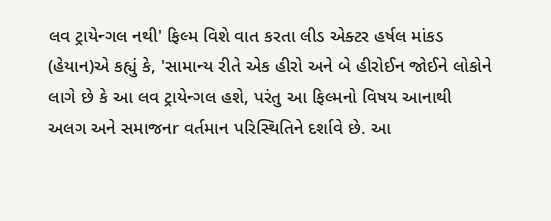લવ ટ્રાયેન્ગલ નથી' ફિલ્મ વિશે વાત કરતા લીડ એક્ટર હર્ષલ માંકડ (હેયાન)એ કહ્યું કે, 'સામાન્ય રીતે એક હીરો અને બે હીરોઈન જોઈને લોકોને લાગે છે કે આ લવ ટ્રાયેન્ગલ હશે, પરંતુ આ ફિલ્મનો વિષય આનાથી અલગ અને સમાજનr વર્તમાન પરિસ્થિતિને દર્શાવે છે. આ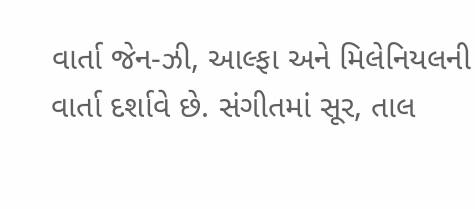વાર્તા જેન-ઝી, આલ્ફા અને મિલેનિયલની વાર્તા દર્શાવે છે. સંગીતમાં સૂર, તાલ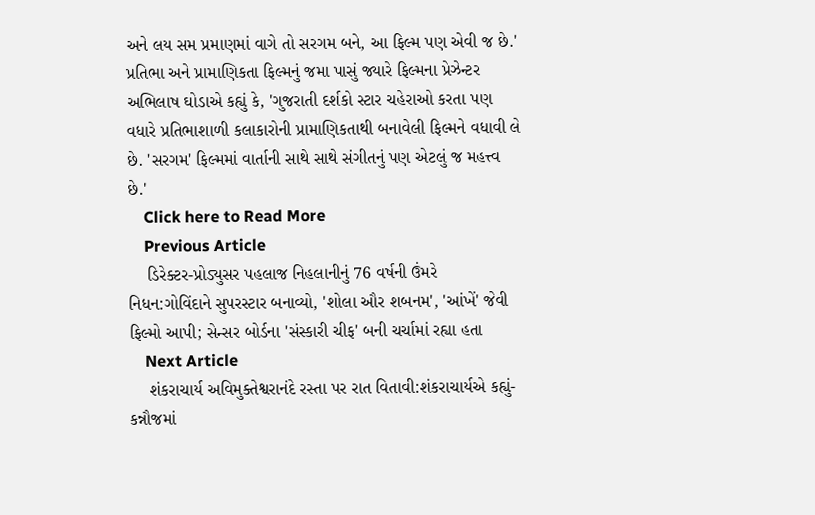અને લય સમ પ્રમાણમાં વાગે તો સરગમ બને, આ ફિલ્મ પણ એવી જ છે.' પ્રતિભા અને પ્રામાણિકતા ફિલ્મનું જમા પાસું જ્યારે ફિલ્મના પ્રેઝેન્ટર અભિલાષ ઘોડાએ કહ્યું કે, 'ગુજરાતી દર્શકો સ્ટાર ચહેરાઓ કરતા પણ વધારે પ્રતિભાશાળી કલાકારોની પ્રામાણિકતાથી બનાવેલી ફિલ્મને વધાવી લે છે. 'સરગમ' ફિલ્મમાં વાર્તાની સાથે સાથે સંગીતનું પણ એટલું જ મહત્ત્વ છે.'
    Click here to Read More
    Previous Article
    ડિરેક્ટર-પ્રોડ્યુસર પહલાજ નિહલાનીનું 76 વર્ષની ઉંમરે નિધન:ગોવિંદાને સુપરસ્ટાર બનાવ્યો, 'શોલા ઔર શબનમ', 'આંખેં' જેવી ફિલ્મો આપી; સેન્સર બોર્ડના 'સંસ્કારી ચીફ' બની ચર્ચામાં રહ્યા હતા
    Next Article
    શંકરાચાર્ય અવિમુક્તેશ્વરાનંદે રસ્તા પર રાત વિતાવી:શંકરાચાર્યએ કહ્યું- કન્નૌજમાં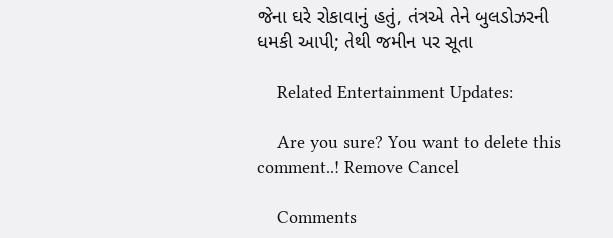જેના ઘરે રોકાવાનું હતું, તંત્રએ તેને બુલડોઝરની ધમકી આપી; તેથી જમીન પર સૂતા

    Related Entertainment Updates:

    Are you sure? You want to delete this comment..! Remove Cancel

    Comments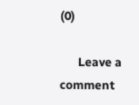(0)

      Leave a comment